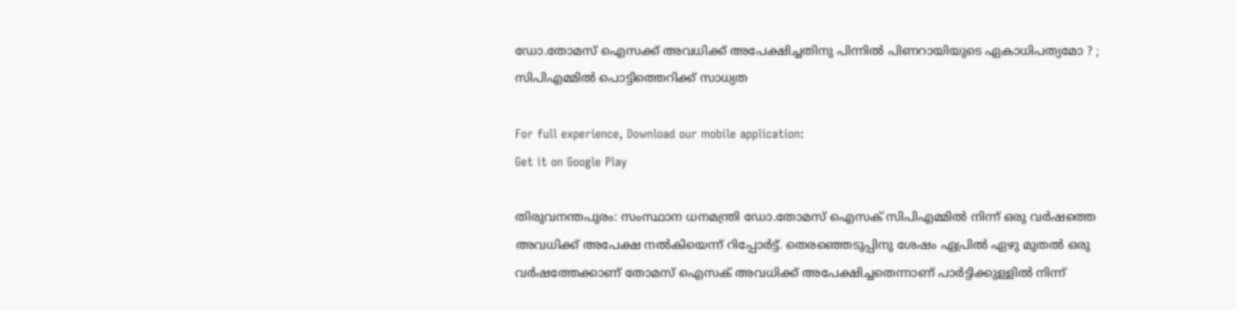ഡോ.തോമസ് ഐസക്ക് അവധിക്ക് അപേക്ഷിച്ചതിനു പിന്നില്‍ പിണറായിയുടെ ഏകാധിപത്യമോ ? ; സിപിഎമ്മില്‍ പൊട്ടിത്തെറിക്ക് സാധ്യത

For full experience, Download our mobile application:
Get it on Google Play

തിരുവനന്തപുരം: സംസ്ഥാന ധനമന്ത്രി ഡോ.തോമസ് ഐസക് സിപിഎമ്മില്‍ നിന്ന് ഒരു വര്‍ഷത്തെ അവധിക്ക് അപേക്ഷ നല്‍കിയെന്ന് റിപ്പോര്‍ട്ട്. തെരഞ്ഞെടുപ്പിനു ശേഷം ഏപ്രില്‍ ഏഴു മുതല്‍ ഒരു വര്‍ഷത്തേക്കാണ് തോമസ് ഐസക് അവധിക്ക് അപേക്ഷിച്ചതെന്നാണ് പാര്‍ട്ടിക്കുള്ളില്‍ നിന്ന്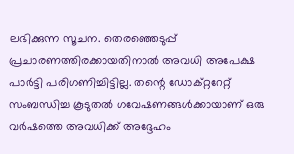ലഭിക്കുന്ന സൂചന. തെരഞ്ഞെടുപ്പ് പ്രചാരണത്തിരക്കായതിനാല്‍ അവധി അപേക്ഷ പാര്‍ട്ടി പരിഗണിച്ചിട്ടില്ല. തന്റെ ഡോക്റ്ററേറ്റ് സംബന്ധിച്ച കൂടുതല്‍ ഗവേഷണങ്ങള്‍ക്കായാണ് ഒരു വര്‍ഷത്തെ അവധിക്ക് ‌അദ്ദേഹം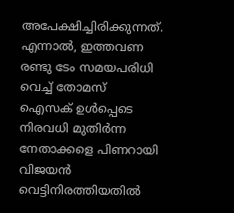അപേക്ഷിച്ചിരിക്കുന്നത്. എന്നാല്‍, ഇത്തവണ രണ്ടു ടേം സമയപരിധി വെച്ച്‌ തോമസ് ഐസക് ഉള്‍പ്പെടെ നിരവധി മുതിര്‍ന്ന നേതാക്കളെ പിണറായി വിജയന്‍ വെട്ടിനിരത്തിയതില്‍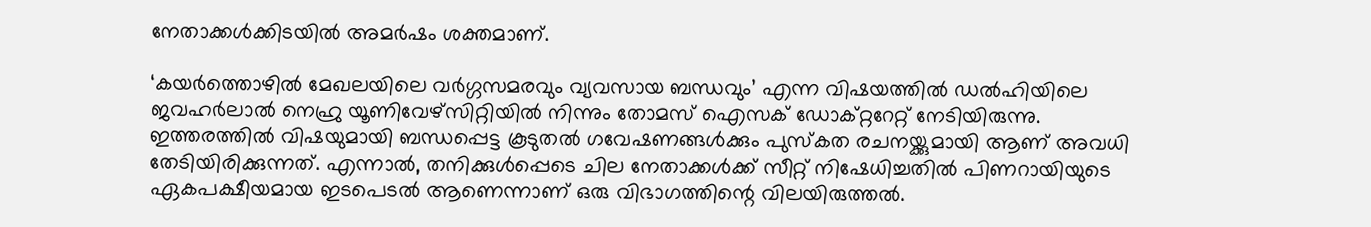നേതാക്കള്‍ക്കിടയില്‍ അമര്‍ഷം ശക്തമാണ്.

‘കയര്‍ത്തൊഴില്‍ മേഖലയിലെ വര്‍ഗ്ഗസമരവും വ്യവസായ ബന്ധവും’ എന്ന വിഷയത്തില്‍ ഡല്‍ഹിയിലെ ജവഹര്‍ലാല്‍ നെഹ്രു യൂണിവേഴ്‌സിറ്റിയില്‍ നിന്നും തോമസ് ഐസക് ഡോക്റ്ററേറ്റ് നേടിയിരുന്നു. ഇത്തരത്തില്‍ വിഷയുമായി ബന്ധപ്പെട്ട കൂടുതല്‍ ഗവേഷണങ്ങള്‍ക്കും പുസ്‌കത രചനയ്ക്കുമായി ആണ് അവധി തേടിയിരിക്കുന്നത്. എന്നാല്‍, തനിക്കുള്‍പ്പെടെ ചില നേതാക്കള്‍ക്ക് സീറ്റ് നിഷേധിച്ചതില്‍ പിണറായിയുടെ ഏകപക്ഷീയമായ ഇടപെടല്‍ ആണെന്നാണ് ഒരു വിഭാഗത്തിന്റെ വിലയിരുത്തല്‍.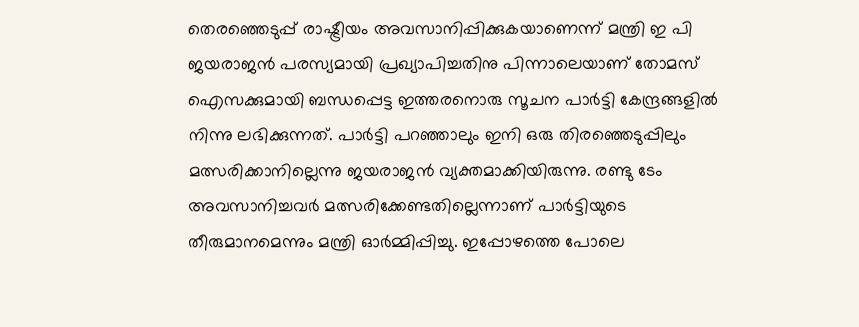തെരഞ്ഞെടുപ്പ് രാഷ്ട്രീയം അവസാനിപ്പിക്കുകയാണെന്ന് മന്ത്രി ഇ പി ജയരാജന്‍ പരസ്യമായി പ്രഖ്യാപിച്ചതിനു പിന്നാലെയാണ് തോമസ് ഐസക്കുമായി ബന്ധപ്പെട്ട ഇത്തരനൊരു സൂചന പാര്‍ട്ടി കേന്ദ്രങ്ങളില്‍ നിന്നു ലഭിക്കുന്നത്. പാര്‍ട്ടി പറഞ്ഞാലും ഇനി ഒരു തിരഞ്ഞെടുപ്പിലും മത്സരിക്കാനില്ലെന്നു ജയരാജന്‍ വ്യക്തമാക്കിയിരുന്നു. രണ്ടു ടേം അവസാനിച്ചവര്‍ മത്സരിക്കേണ്ടതില്ലെന്നാണ് പാര്‍ട്ടിയുടെ തീരുമാനമെന്നും മന്ത്രി ഓര്‍മ്മിപ്പിച്ചു. ഇപ്പോഴത്തെ പോലെ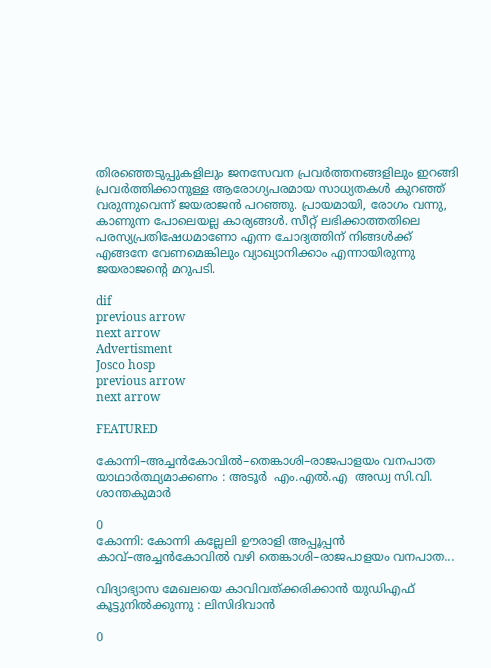തിരഞ്ഞെടുപ്പുകളിലും ജനസേവന പ്രവര്‍ത്തനങ്ങളിലും ഇറങ്ങി പ്രവര്‍ത്തിക്കാനുള്ള ആരോഗ്യപരമായ സാധ്യതകള്‍ കുറഞ്ഞ് വരുന്നുവെന്ന് ജയരാജന്‍ പറഞ്ഞു. പ്രായമായി, രോഗം വന്നു, കാണുന്ന പോലെയല്ല കാര്യങ്ങള്‍. സീറ്റ് ലഭിക്കാത്തതിലെ പരസ്യപ്രതിഷേധമാണോ എന്ന ചോദ്യത്തിന് നിങ്ങള്‍ക്ക് എങ്ങനേ വേണമെങ്കിലും വ്യാഖ്യാനിക്കാം എന്നായിരുന്നു ജയരാജന്റെ മറുപടി.

dif
previous arrow
next arrow
Advertisment
Josco hosp
previous arrow
next arrow

FEATURED

കോന്നി–അച്ചൻകോവിൽ–തെങ്കാശി–രാജപാളയം വനപാത യാഥാർത്ഥ്യമാക്കണം : അടൂര്‍  എം.എൽ.എ  അഡ്വ സി.വി. ശാന്തകുമാർ

0
കോന്നി: കോന്നി കല്ലേലി ഊരാളി അപ്പൂപ്പൻ കാവ്–അച്ചൻകോവിൽ വഴി തെങ്കാശി–രാജപാളയം വനപാത...

വിദ്യാഭ്യാസ മേഖലയെ കാവിവത്ക്കരിക്കാന്‍ യുഡിഎഫ് കൂട്ടുനില്‍ക്കുന്നു : ലിസിദിവാന്‍

0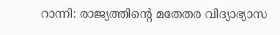റാന്നി: രാജ്യത്തിന്റെ മതേതര വിദ്യാഭ്യാസ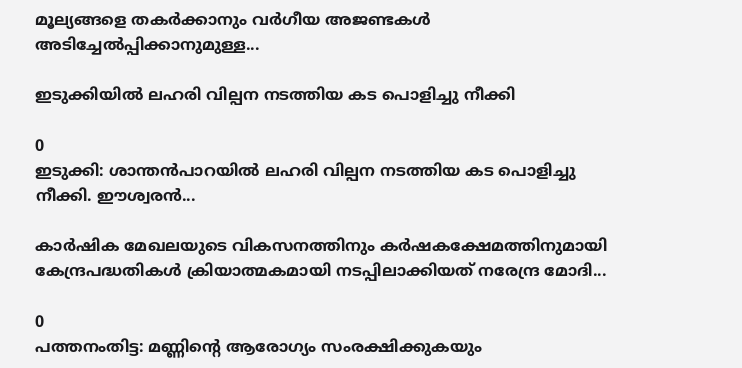മൂല്യങ്ങളെ തകർക്കാനും വർഗീയ അജണ്ടകൾ അടിച്ചേൽപ്പിക്കാനുമുള്ള...

ഇടുക്കിയിൽ ലഹരി വില്പന നടത്തിയ കട പൊളിച്ചു നീക്കി

0
ഇടുക്കി: ശാന്തൻപാറയിൽ ലഹരി വില്പന നടത്തിയ കട പൊളിച്ചു നീക്കി. ഈശ്വരൻ...

കാർഷിക മേഖലയുടെ വികസനത്തിനും കർഷകക്ഷേമത്തിനുമായി കേന്ദ്രപദ്ധതികൾ ക്രിയാത്മകമായി നടപ്പിലാക്കിയത് നരേന്ദ്ര മോദി...

0
പത്തനംതിട്ട: മണ്ണിന്റെ ആരോഗ്യം സംരക്ഷിക്കുകയും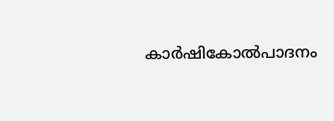കാർഷികോൽപാദനം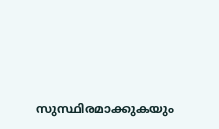സുസ്ഥിരമാക്കുകയും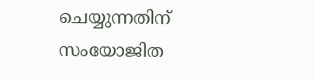ചെയ്യുന്നതിന് സംയോജിത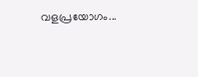വളപ്രയോഗം...